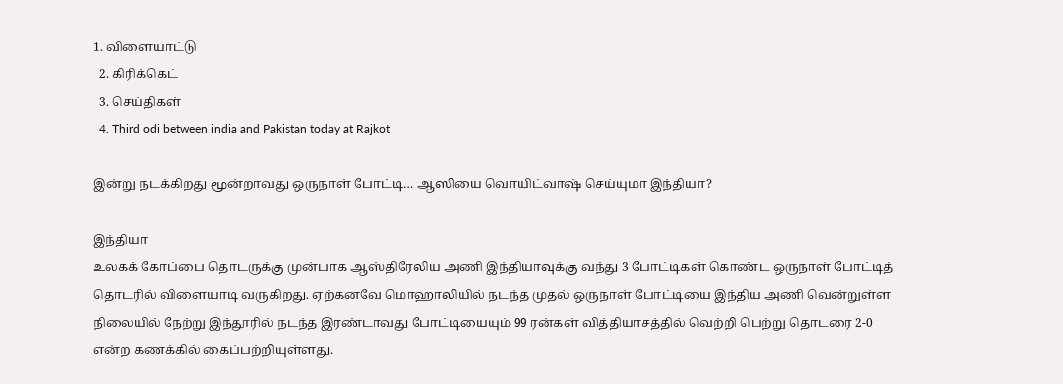1. விளையாட்டு
  2. கிரிக்கெட்
  3. செய்திகள்
  4. Third odi between india and Pakistan today at Rajkot

இன்று நடக்கிறது மூன்றாவது ஒருநாள் போட்டி… ஆஸியை வொயிட்வாஷ் செய்யுமா இந்தியா?

இந்தியா
உலகக் கோப்பை தொடருக்கு முன்பாக ஆஸ்திரேலிய அணி இந்தியாவுக்கு வந்து 3 போட்டிகள் கொண்ட ஒருநாள் போட்டித் தொடரில் விளையாடி வருகிறது. ஏற்கனவே மொஹாலியில் நடந்த முதல் ஒருநாள் போட்டியை இந்திய அணி வென்றுள்ள நிலையில் நேற்று இந்தூரில் நடந்த இரண்டாவது போட்டியையும் 99 ரன்கள் வித்தியாசத்தில் வெற்றி பெற்று தொடரை 2-0 என்ற கணக்கில் கைப்பற்றியுள்ளது.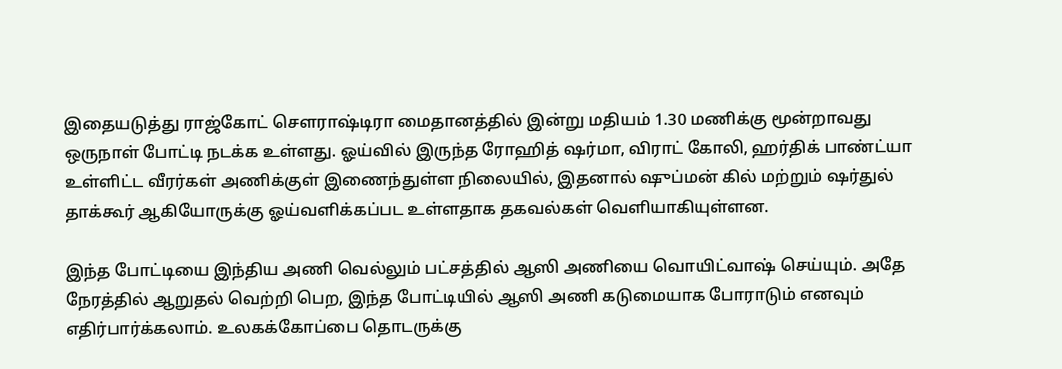இதையடுத்து ராஜ்கோட் சௌராஷ்டிரா மைதானத்தில் இன்று மதியம் 1.30 மணிக்கு மூன்றாவது ஒருநாள் போட்டி நடக்க உள்ளது. ஓய்வில் இருந்த ரோஹித் ஷர்மா, விராட் கோலி, ஹர்திக் பாண்ட்யா உள்ளிட்ட வீரர்கள் அணிக்குள் இணைந்துள்ள நிலையில், இதனால் ஷுப்மன் கில் மற்றும் ஷர்துல் தாக்கூர் ஆகியோருக்கு ஓய்வளிக்கப்பட உள்ளதாக தகவல்கள் வெளியாகியுள்ளன.

இந்த போட்டியை இந்திய அணி வெல்லும் பட்சத்தில் ஆஸி அணியை வொயிட்வாஷ் செய்யும். அதே நேரத்தில் ஆறுதல் வெற்றி பெற, இந்த போட்டியில் ஆஸி அணி கடுமையாக போராடும் எனவும் எதிர்பார்க்கலாம். உலகக்கோப்பை தொடருக்கு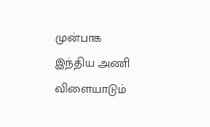முன்பாக இந்திய அணி விளையாடும்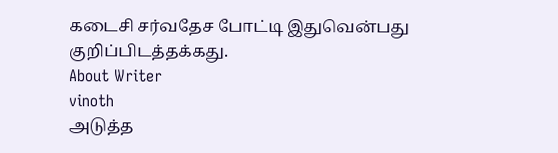கடைசி சர்வதேச போட்டி இதுவென்பது குறிப்பிடத்தக்கது.
About Writer
vinoth
அடுத்த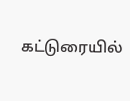கட்டுரையில்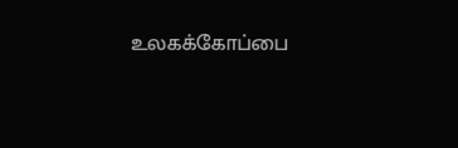உலகக்கோப்பை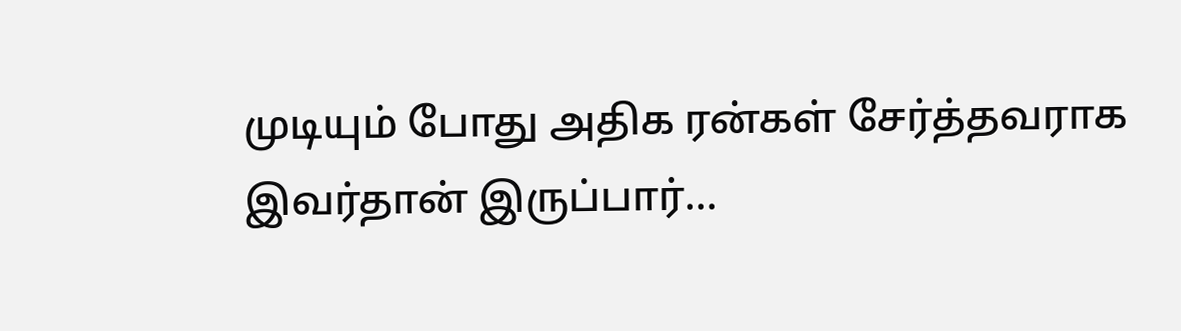முடியும் போது அதிக ரன்கள் சேர்த்தவராக இவர்தான் இருப்பார்…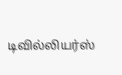டிவில்லியர்ஸ்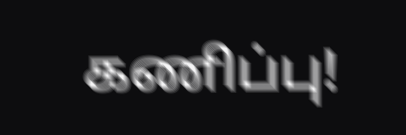கணிப்பு!